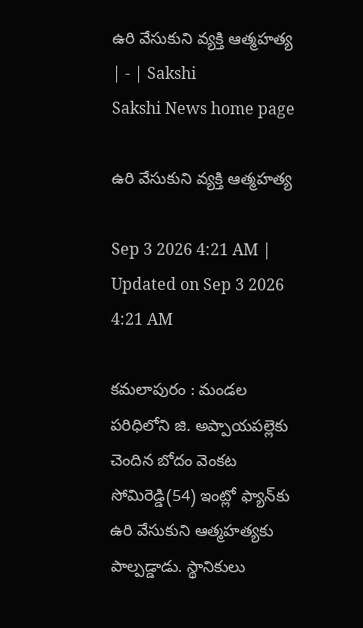ఉరి వేసుకుని వ్యక్తి ఆత్మహత్య | - | Sakshi
Sakshi News home page

ఉరి వేసుకుని వ్యక్తి ఆత్మహత్య

Sep 3 2026 4:21 AM | Updated on Sep 3 2026 4:21 AM

కమలాపురం : మండల పరిధిలోని జి. అప్పాయపల్లెకు చెందిన బోదం వెంకట సోమిరెడ్డి(54) ఇంట్లో ఫ్యాన్‌కు ఉరి వేసుకుని ఆత్మహత్యకు పాల్పడ్డాడు. స్థానికులు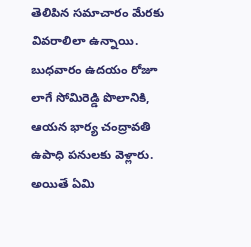తెలిపిన సమాచారం మేరకు వివరాలిలా ఉన్నాయి. బుధవారం ఉదయం రోజూ లాగే సోమిరెడ్డి పొలానికి, ఆయన భార్య చంద్రావతి ఉపాధి పనులకు వెళ్లారు. అయితే ఏమి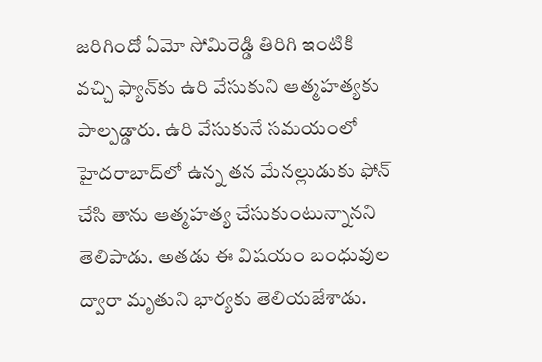జరిగిందో ఏమో సోమిరెడ్డి తిరిగి ఇంటికి వచ్చి ఫ్యాన్‌కు ఉరి వేసుకుని ఆత్మహత్యకు పాల్పడ్డారు. ఉరి వేసుకునే సమయంలో హైదరాబాద్‌లో ఉన్న తన మేనల్లుడుకు ఫోన్‌ చేసి తాను ఆత్మహత్య చేసుకుంటున్నానని తెలిపాడు. అతడు ఈ విషయం బంధువుల ద్వారా మృతుని భార్యకు తెలియజేశాడు.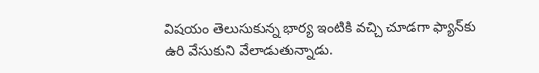విషయం తెలుసుకున్న భార్య ఇంటికి వచ్చి చూడగా ఫ్యాన్‌కు ఉరి వేసుకుని వేలాడుతున్నాడు.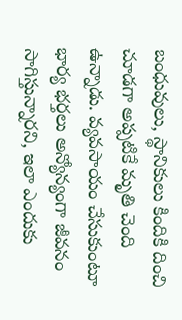బంధువులు, స్థానికులు కిందికి దించి చూడగా అప్పటికే మృతి చెంది ఉన్నాడు. వ్యవసాయం చేసుకుంటూ భార్య భర్తలు అన్యోన్యంగా జీవనం సాగిస్తున్నారని, ఇలా ఎందుకు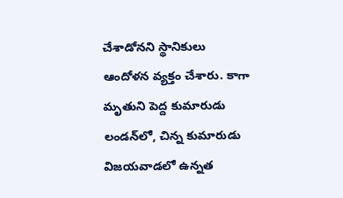చేశాడోనని స్థానికులు ఆందోళన వ్యక్తం చేశారు. కాగా మృతుని పెద్ద కుమారుడు లండన్‌లో, చిన్న కుమారుడు విజయవాడలో ఉన్నత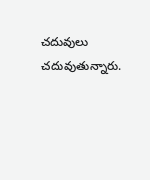చదువులు చదువుతున్నారు.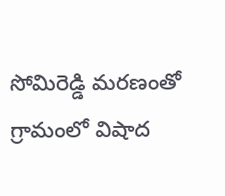సోమిరెడ్డి మరణంతో గ్రామంలో విషాద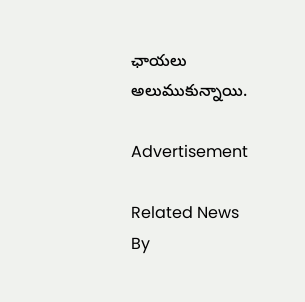ఛాయలు అలుముకున్నాయి.

Advertisement

Related News By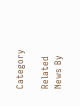Category

Related News By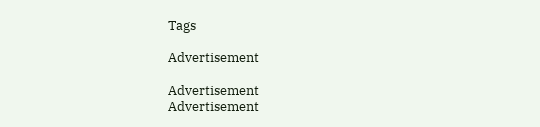Tags

Advertisement

Advertisement
Advertisement